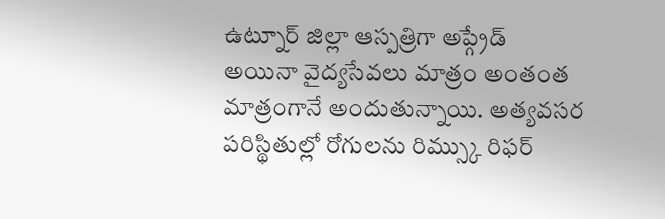ఉట్నూర్ జిల్లా ఆస్పత్రిగా అప్గ్రేడ్ అయినా వైద్యసేవలు మాత్రం అంతంత మాత్రంగానే అందుతున్నాయి. అత్యవసర పరిస్థితుల్లో రోగులను రిమ్స్కు రిఫర్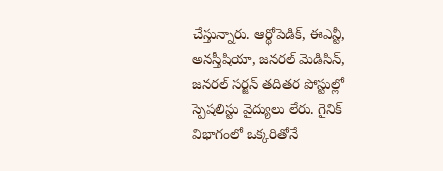చేస్తున్నారు. ఆర్థోపెడిక్, ఈఎన్టీ, అనస్తీషియా, జనరల్ మెడిసిన్, జనరల్ సర్జన్ తదితర పోస్టుల్లో స్పెషలిస్టు వైద్యులు లేరు. గైనిక్ విభాగంలో ఒక్కరితోనే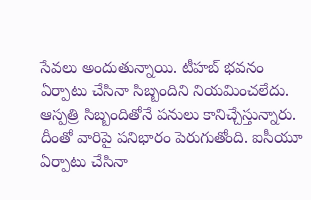సేవలు అందుతున్నాయి. టీహబ్ భవనం ఏర్పాటు చేసినా సిబ్బందిని నియమించలేదు. ఆస్పత్రి సిబ్బందితోనే పనులు కానిచ్చేస్తున్నారు. దీంతో వారిపై పనిభారం పెరుగుతోంది. ఐసీయూ ఏర్పాటు చేసినా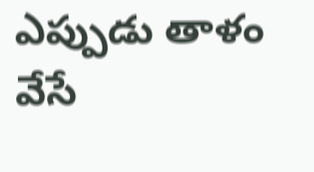ఎప్పుడు తాళం వేసే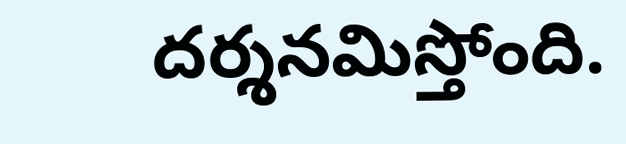దర్శనమిస్తోంది.